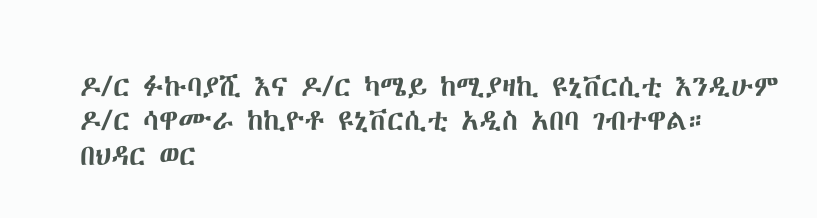ዶ/ር ፉኩባያሺ እና ዶ/ር ካሜይ ከሚያዛኪ ዩኒቨርሲቲ እንዲሁም ዶ/ር ሳዋሙራ ከኪዮቶ ዩኒቨርሲቲ አዲስ አበባ ገብተዋል።
በህዳር ወር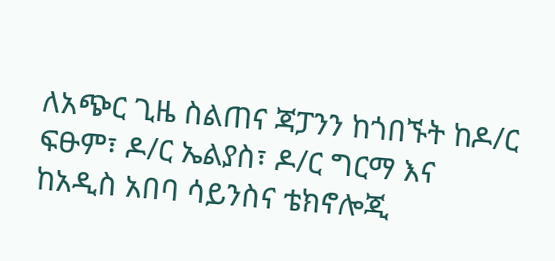ለአጭር ጊዜ ስልጠና ጃፓንን ከጎበኙት ከዶ/ር ፍፁም፣ ዶ/ር ኤልያስ፣ ዶ/ር ግርማ እና ከአዲስ አበባ ሳይንስና ቴክኖሎጂ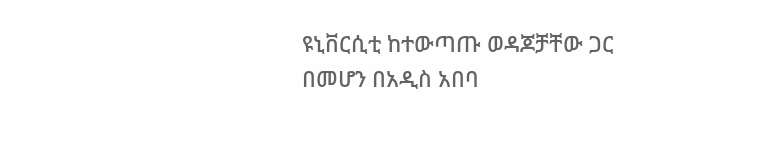ዩኒቨርሲቲ ከተውጣጡ ወዳጆቻቸው ጋር በመሆን በአዲስ አበባ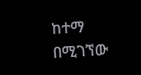ከተማ በሚገኘው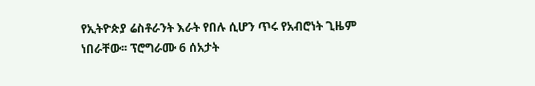የኢትዮጵያ ሬስቶራንት እራት የበሉ ሲሆን ጥሩ የአብሮነት ጊዜም ነበራቸው፡፡ ፕሮግራሙ 6 ሰአታት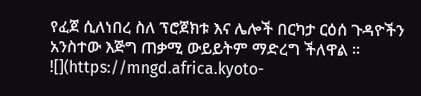የፈጀ ሲለነበረ ስለ ፕሮጀክቱ እና ሌሎች በርካታ ርዕሰ ጉዳዮችን አንስተው እጅግ ጠቃሚ ውይይትም ማድረግ ችለዋል ፡፡
![](https://mngd.africa.kyoto-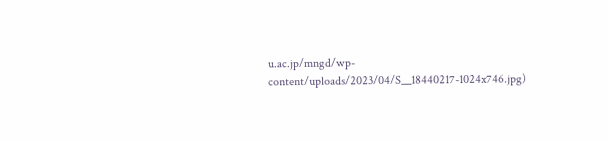u.ac.jp/mngd/wp-content/uploads/2023/04/S__18440217-1024x746.jpg)